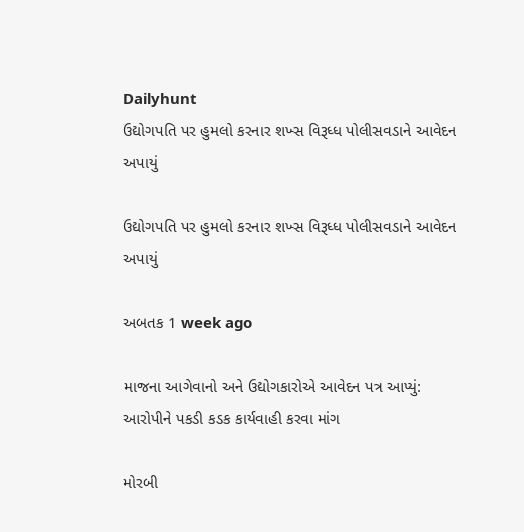Dailyhunt
ઉદ્યોગપતિ પર હુમલો કરનાર શખ્સ વિરૂધ્ધ પોલીસવડાને આવેદન અપાયું

ઉદ્યોગપતિ પર હુમલો કરનાર શખ્સ વિરૂધ્ધ પોલીસવડાને આવેદન અપાયું

અબતક 1 week ago

માજના આગેવાનો અને ઉદ્યોગકારોએ આવેદન પત્ર આપ્યું: આરોપીને પકડી કડક કાર્યવાહી કરવા માંગ

મોરબી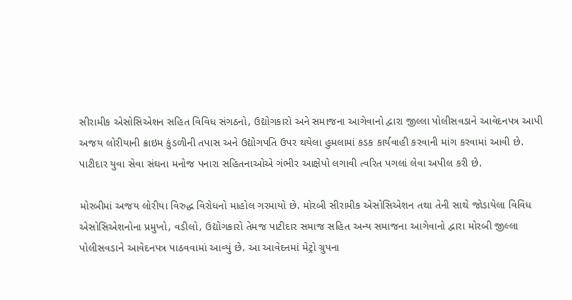સીરામીક એસોસિએશન સહિત વિવિધ સંગઠનો, ઉદ્યોગકારો અને સમાજના આગેવાનો દ્વારા જીલ્લા પોલીસવડાને આવેદનપત્ર આપી અજય લોરીયાની ક્રાઇમ કુંડળીની તપાસ અને ઉદ્યોગપતિ ઉપર થયેલા હુમલામાં કડક કાર્યવાહી કરવાની માંગ કરવામાં આવી છે. પાટીદાર યુવા સેવા સંઘના મનોજ પનારા સહિતનાઓએ ગંભીર આક્ષેપો લગાવી ત્વરિત પગલાં લેવા અપીલ કરી છે.

મોરબીમાં અજય લોરીયા વિરુદ્ધ વિરોધનો માહોલ ગરમાયો છે. મોરબી સીરામીક એસોસિએશન તથા તેની સાથે જોડાયેલા વિવિધ એસોસિએશનોના પ્રમુખો, વડીલો, ઉદ્યોગકારો તેમજ પાટીદાર સમાજ સહિત અન્ય સમાજના આગેવાનો દ્વારા મોરબી જીલ્લા પોલીસવડાને આવેદનપત્ર પાઠવવામાં આવ્યું છે. આ આવેદનમાં મેટ્રો ગ્રુપના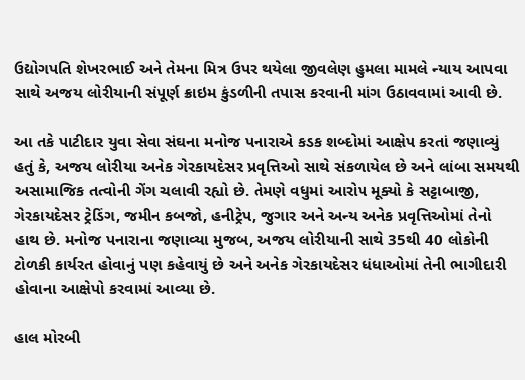ઉદ્યોગપતિ શેખરભાઈ અને તેમના મિત્ર ઉપર થયેલા જીવલેણ હુમલા મામલે ન્યાય આપવા સાથે અજય લોરીયાની સંપૂર્ણ ક્રાઇમ કુંડળીની તપાસ કરવાની માંગ ઉઠાવવામાં આવી છે.

આ તકે પાટીદાર યુવા સેવા સંઘના મનોજ પનારાએ કડક શબ્દોમાં આક્ષેપ કરતાં જણાવ્યું હતું કે, અજય લોરીયા અનેક ગેરકાયદેસર પ્રવૃત્તિઓ સાથે સંકળાયેલ છે અને લાંબા સમયથી અસામાજિક તત્વોની ગેંગ ચલાવી રહ્યો છે. તેમણે વધુમાં આરોપ મૂક્યો કે સટ્ટાબાજી, ગેરકાયદેસર ટ્રેડિંગ, જમીન કબજો, હનીટ્રેપ, જુગાર અને અન્ય અનેક પ્રવૃત્તિઓમાં તેનો હાથ છે. મનોજ પનારાના જણાવ્યા મુજબ, અજય લોરીયાની સાથે 35થી 40 લોકોની ટોળકી કાર્યરત હોવાનું પણ કહેવાયું છે અને અનેક ગેરકાયદેસર ધંધાઓમાં તેની ભાગીદારી હોવાના આક્ષેપો કરવામાં આવ્યા છે.

હાલ મોરબી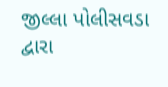જીલ્લા પોલીસવડા દ્વારા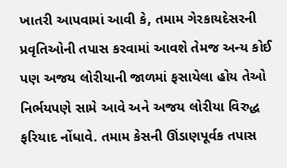ખાતરી આપવામાં આવી કે, તમામ ગેરકાયદેસરની પ્રવૃતિઓની તપાસ કરવામાં આવશે તેમજ અન્ય કોઈ પણ અજય લોરીયાની જાળમાં ફસાયેલા હોય તેઓ નિર્ભયપણે સામે આવે અને અજય લોરીયા વિરુદ્ધ ફરિયાદ નોંધાવે. તમામ કેસની ઊંડાણપૂર્વક તપાસ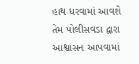હાથ ધરવામાં આવશે તેમ પોલીસવડા દ્વારા આશ્વાસન આપવામાં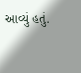આવ્યું હતું.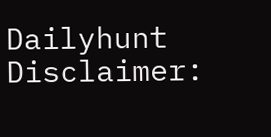Dailyhunt
Disclaimer: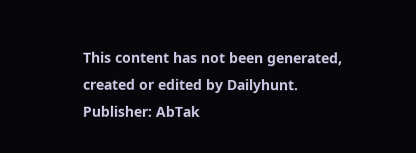This content has not been generated, created or edited by Dailyhunt. Publisher: AbTak